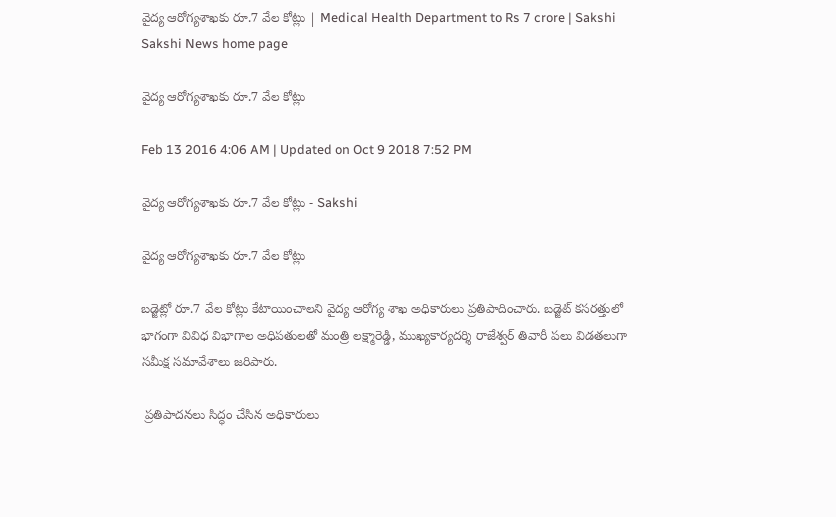వైద్య ఆరోగ్యశాఖకు రూ.7 వేల కోట్లు | Medical Health Department to Rs 7 crore | Sakshi
Sakshi News home page

వైద్య ఆరోగ్యశాఖకు రూ.7 వేల కోట్లు

Feb 13 2016 4:06 AM | Updated on Oct 9 2018 7:52 PM

వైద్య ఆరోగ్యశాఖకు రూ.7 వేల కోట్లు - Sakshi

వైద్య ఆరోగ్యశాఖకు రూ.7 వేల కోట్లు

బడ్జెట్లో రూ.7 వేల కోట్లు కేటాయించాలని వైద్య ఆరోగ్య శాఖ అధికారులు ప్రతిపాదించారు. బడ్జెట్ కసరత్తులో భాగంగా వివిధ విభాగాల అధిపతులతో మంత్రి లక్ష్మారెడ్డి, ముఖ్యకార్యదర్శి రాజేశ్వర్ తివారీ పలు విడతలుగా సమీక్ష సమావేశాలు జరిపారు.

 ప్రతిపాదనలు సిద్ధం చేసిన అధికారులు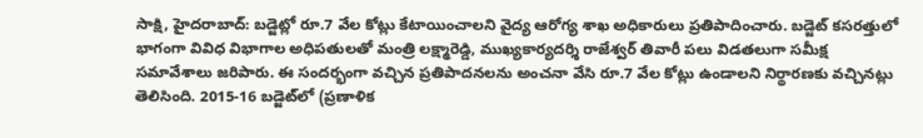సాక్షి, హైదరాబాద్: బడ్జెట్లో రూ.7 వేల కోట్లు కేటాయించాలని వైద్య ఆరోగ్య శాఖ అధికారులు ప్రతిపాదించారు. బడ్జెట్ కసరత్తులో భాగంగా వివిధ విభాగాల అధిపతులతో మంత్రి లక్ష్మారెడ్డి, ముఖ్యకార్యదర్శి రాజేశ్వర్ తివారీ పలు విడతలుగా సమీక్ష సమావేశాలు జరిపారు. ఈ సందర్భంగా వచ్చిన ప్రతిపాదనలను అంచనా వేసి రూ.7 వేల కోట్లు ఉండాలని నిర్థారణకు వచ్చినట్లు తెలిసింది. 2015-16 బడ్జెట్‌లో (ప్రణాళిక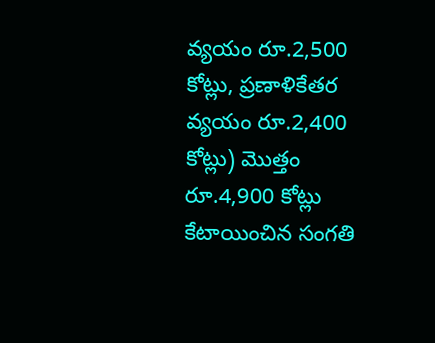వ్యయం రూ.2,500 కోట్లు, ప్రణాళికేతర వ్యయం రూ.2,400 కోట్లు) మొత్తం రూ.4,900 కోట్లు కేటాయించిన సంగతి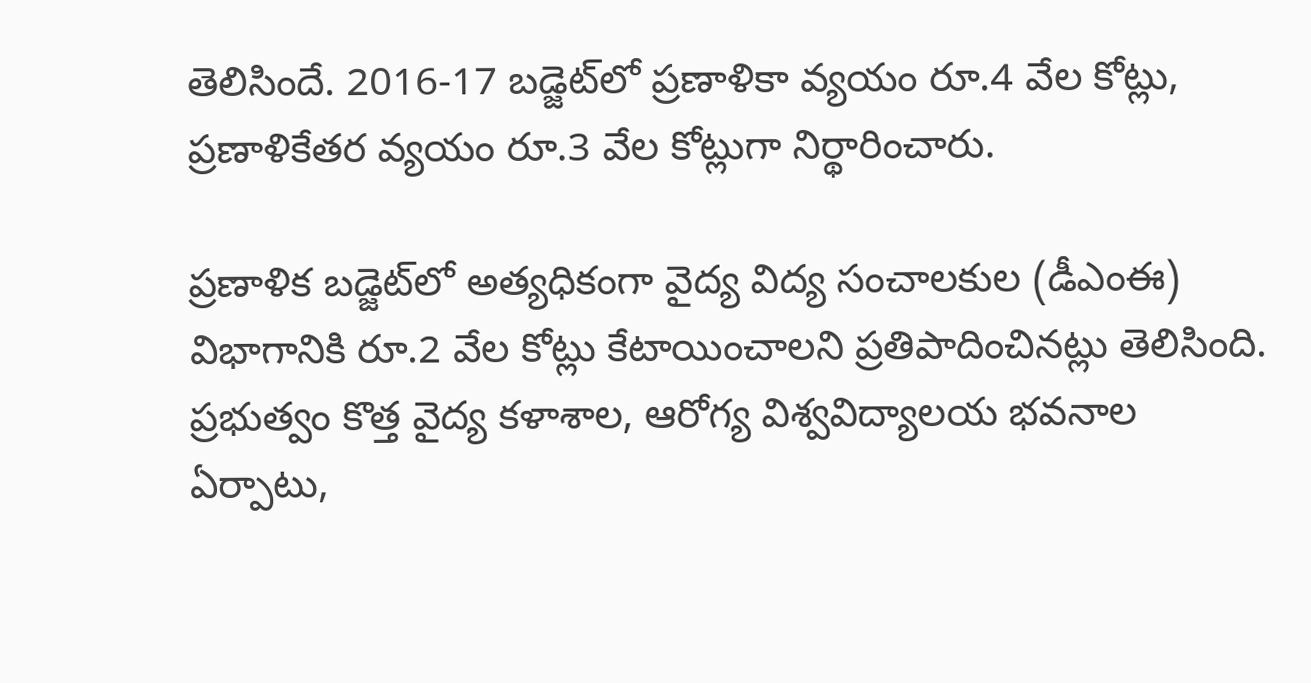తెలిసిందే. 2016-17 బడ్జెట్‌లో ప్రణాళికా వ్యయం రూ.4 వేల కోట్లు, ప్రణాళికేతర వ్యయం రూ.3 వేల కోట్లుగా నిర్థారించారు.

ప్రణాళిక బడ్జెట్‌లో అత్యధికంగా వైద్య విద్య సంచాలకుల (డీఎంఈ) విభాగానికి రూ.2 వేల కోట్లు కేటాయించాలని ప్రతిపాదించినట్లు తెలిసింది. ప్రభుత్వం కొత్త వైద్య కళాశాల, ఆరోగ్య విశ్వవిద్యాలయ భవనాల ఏర్పాటు,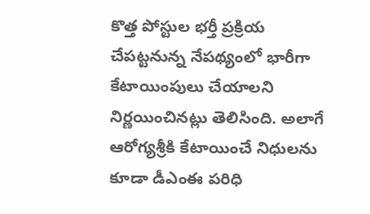కొత్త పోస్టుల భర్తీ ప్రక్రియ చేపట్టనున్న నేపథ్యంలో భారీగా కేటాయింపులు చేయాలని నిర్ణయించినట్లు తెలిసింది. అలాగే ఆరోగ్యశ్రీకి కేటాయించే నిధులను కూడా డీఎంఈ పరిధి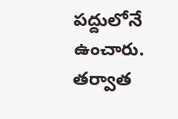పద్దులోనే ఉంచారు. తర్వాత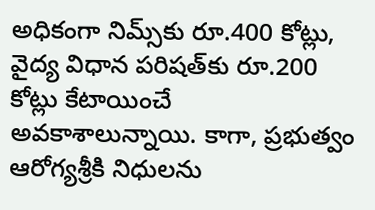అధికంగా నిమ్స్‌కు రూ.400 కోట్లు, వైద్య విధాన పరిషత్‌కు రూ.200 కోట్లు కేటాయించే అవకాశాలున్నాయి. కాగా, ప్రభుత్వం ఆరోగ్యశ్రీకి నిధులను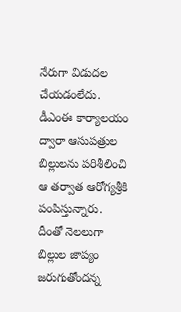నేరుగా విడుదల చేయడంలేదు. డీఎంఈ కార్యాలయం ద్వారా ఆసుపత్రుల బిల్లులను పరిశీలించి ఆ తర్వాత ఆరోగ్యశ్రీకి పంపిస్తున్నారు. దీంతో నెలలుగా బిల్లుల జాప్యం జరుగుతోందన్న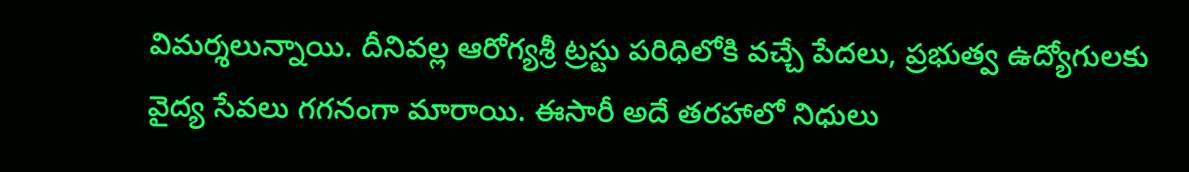విమర్శలున్నాయి. దీనివల్ల ఆరోగ్యశ్రీ ట్రస్టు పరిధిలోకి వచ్చే పేదలు, ప్రభుత్వ ఉద్యోగులకు వైద్య సేవలు గగనంగా మారాయి. ఈసారీ అదే తరహాలో నిధులు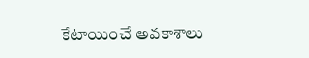కేటాయించే అవకాశాలు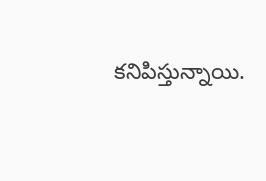కనిపిస్తున్నాయి.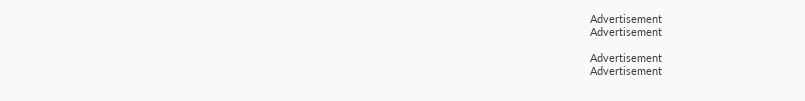Advertisement
Advertisement

Advertisement
Advertisement